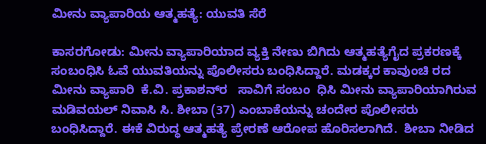ಮೀನು ವ್ಯಾಪಾರಿಯ ಆತ್ಮಹತ್ಯೆ: ಯುವತಿ ಸೆರೆ

ಕಾಸರಗೋಡು: ಮೀನು ವ್ಯಾಪಾರಿಯಾದ ವ್ಯಕ್ತಿ ನೇಣು ಬಿಗಿದು ಆತ್ಮಹತ್ಯೆಗೈದ ಪ್ರಕರಣಕ್ಕೆ ಸಂಬಂಧಿಸಿ ಓವೆ ಯುವತಿಯನ್ನು ಪೊಲೀಸರು ಬಂಧಿಸಿದ್ದಾರೆ. ಮಡಕ್ಕರ ಕಾವುಂಚಿ ರದ ಮೀನು ವ್ಯಾಪಾರಿ  ಕೆ.ವಿ. ಪ್ರಕಾಶನ್‌ರ   ಸಾವಿಗೆ ಸಂಬಂ  ಧಿಸಿ ಮೀನು ವ್ಯಾಪಾರಿಯಾಗಿರುವ ಮಡಿವಯಲ್ ನಿವಾಸಿ ಸಿ. ಶೀಬಾ (37) ಎಂಬಾಕೆಯನ್ನು ಚಂದೇರ ಪೊಲೀಸರು ಬಂಧಿಸಿದ್ದಾರೆ. ಈಕೆ ವಿರುದ್ಧ ಆತ್ಮಹತ್ಯೆ ಪ್ರೇರಣೆ ಆರೋಪ ಹೊರಿಸಲಾಗಿದೆ.  ಶೀಬಾ ನೀಡಿದ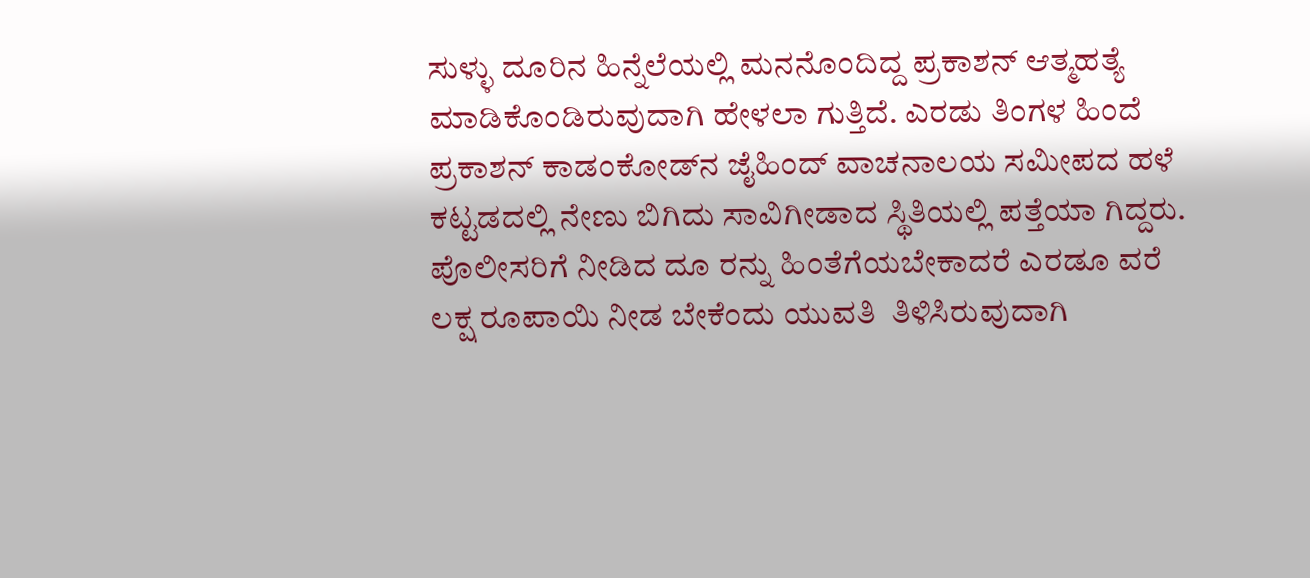ಸುಳ್ಳು ದೂರಿನ ಹಿನ್ನೆಲೆಯಲ್ಲಿ ಮನನೊಂದಿದ್ದ ಪ್ರಕಾಶನ್ ಆತ್ಮಹತ್ಯೆ ಮಾಡಿಕೊಂಡಿರುವುದಾಗಿ ಹೇಳಲಾ ಗುತ್ತಿದೆ. ಎರಡು ತಿಂಗಳ ಹಿಂದೆ ಪ್ರಕಾಶನ್ ಕಾಡಂಕೋಡ್‌ನ ಜೈಹಿಂದ್ ವಾಚನಾಲಯ ಸಮೀಪದ ಹಳೆ ಕಟ್ಟಡದಲ್ಲಿ ನೇಣು ಬಿಗಿದು ಸಾವಿಗೀಡಾದ ಸ್ಥಿತಿಯಲ್ಲಿ ಪತ್ತೆಯಾ ಗಿದ್ದರು.  ಪೊಲೀಸರಿಗೆ ನೀಡಿದ ದೂ ರನ್ನು ಹಿಂತೆಗೆಯಬೇಕಾದರೆ ಎರಡೂ ವರೆ ಲಕ್ಷ ರೂಪಾಯಿ ನೀಡ ಬೇಕೆಂದು ಯುವತಿ  ತಿಳಿಸಿರುವುದಾಗಿ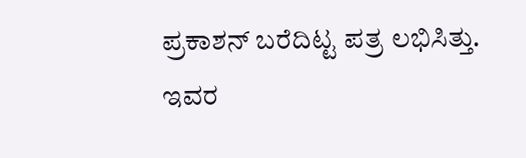ಪ್ರಕಾಶನ್ ಬರೆದಿಟ್ಟ ಪತ್ರ ಲಭಿಸಿತ್ತು. ಇವರ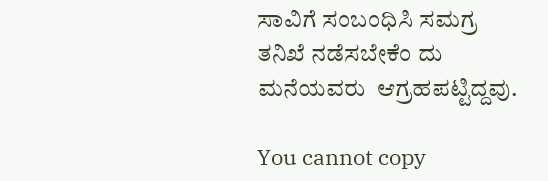ಸಾವಿಗೆ ಸಂಬಂಧಿಸಿ ಸಮಗ್ರ ತನಿಖೆ ನಡೆಸಬೇಕೆಂ ದು ಮನೆಯವರು  ಆಗ್ರಹಪಟ್ಟಿದ್ದವು.

You cannot copy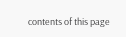contents of this page